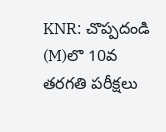KNR: చొప్పదండి (M)లొ 10వ తరగతి పరీక్షలు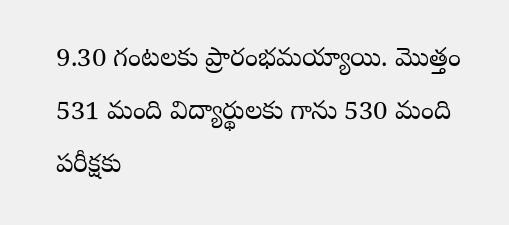9.30 గంటలకు ప్రారంభమయ్యాయి. మొత్తం 531 మంది విద్యార్థులకు గాను 530 మంది పరీక్షకు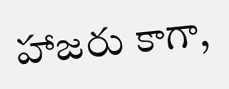హాజరు కాగా,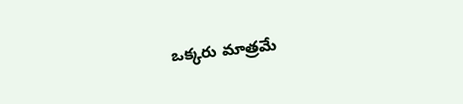ఒక్కరు మాత్రమే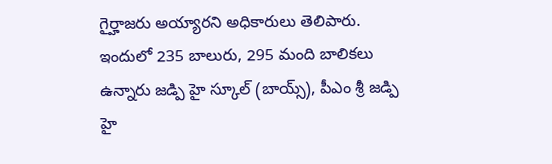గైర్హాజరు అయ్యారని అధికారులు తెలిపారు. ఇందులో 235 బాలురు, 295 మంది బాలికలు ఉన్నారు జడ్పి హై స్కూల్ (బాయ్స్), పీఎం శ్రీ జడ్పి హై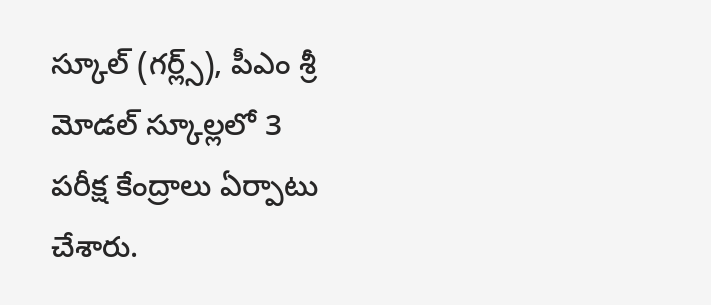స్కూల్ (గర్ల్స్), పీఎం శ్రీ మోడల్ స్కూల్లలో 3 పరీక్ష కేంద్రాలు ఏర్పాటు చేశారు.